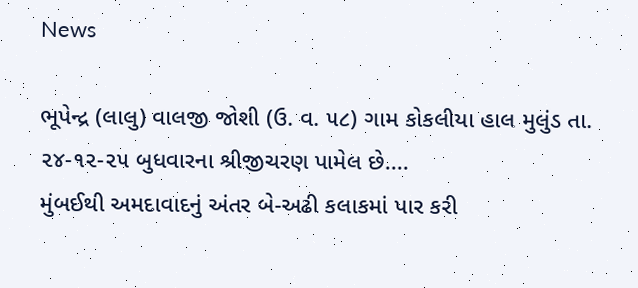News

ભૂપેન્દ્ર (લાલુ) વાલજી જોશી (ઉ. વ. ૫૮) ગામ કોકલીયા હાલ મુલુંડ તા. ૨૪-૧૨-૨૫ બુધવારના શ્રીજીચરણ પામેલ છે....
મુંબઈથી અમદાવાદનું અંતર બે-અઢી કલાકમાં પાર કરી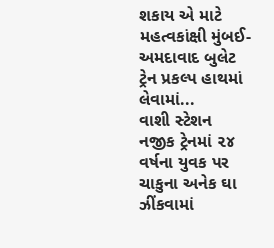શકાય એ માટે મહત્વકાંક્ષી મુંબઈ-અમદાવાદ બુલેટ ટ્રેન પ્રકલ્પ હાથમાં લેવામાં...
વાશી સ્ટેશન નજીક ટ્રેનમાં ૨૪ વર્ષના યુવક પર ચાકુના અનેક ઘા ઝીંકવામાં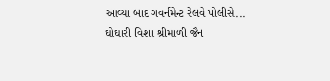આવ્યા બાદ ગવર્નમેન્ટ રેલવે પોલીસે...
ઘોઘારી વિશા શ્રીમાળી જૈન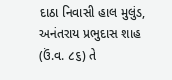દાઠા નિવાસી હાલ મુલુંડ, અનંતરાય પ્રભુદાસ શાહ (ઉં.વ. ૮૬) તે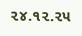૨૪.૧૨.૨૫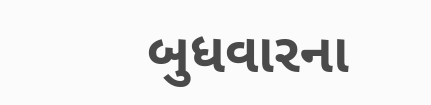બુધવારના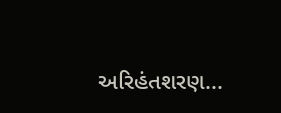અરિહંતશરણ...